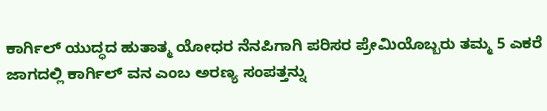ಕಾರ್ಗಿಲ್ ಯುದ್ಧದ ಹುತಾತ್ಮ ಯೋಧರ ನೆನಪಿಗಾಗಿ ಪರಿಸರ ಪ್ರೇಮಿಯೊಬ್ಬರು ತಮ್ಮ 5 ಎಕರೆ ಜಾಗದಲ್ಲಿ ಕಾರ್ಗಿಲ್ ವನ ಎಂಬ ಅರಣ್ಯ ಸಂಪತ್ತನ್ನು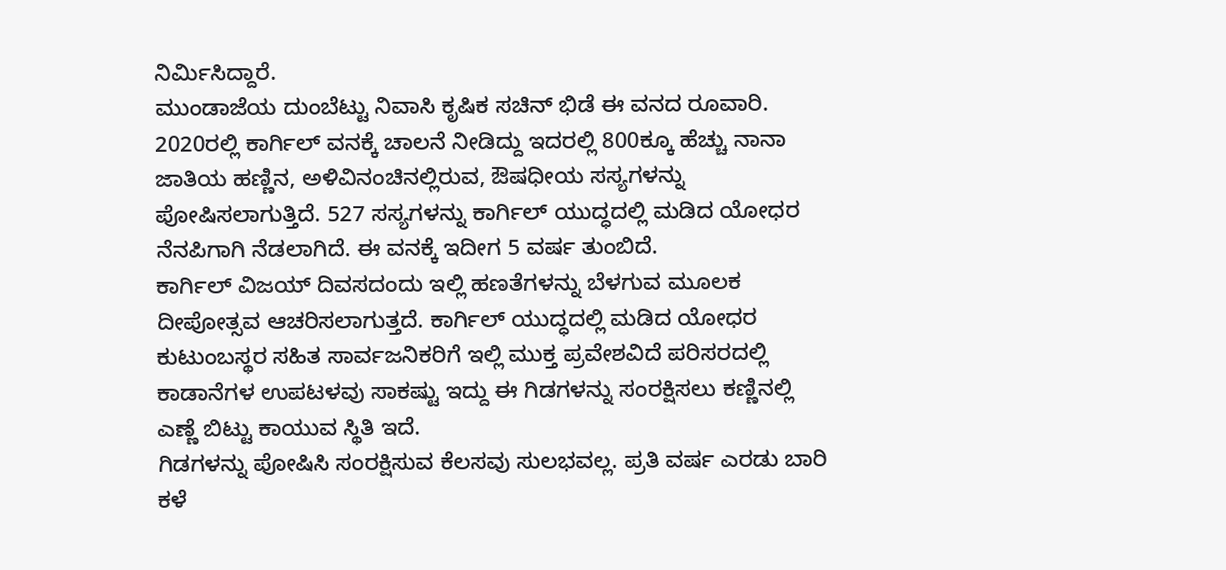ನಿರ್ಮಿಸಿದ್ದಾರೆ.
ಮುಂಡಾಜೆಯ ದುಂಬೆಟ್ಟು ನಿವಾಸಿ ಕೃಷಿಕ ಸಚಿನ್ ಭಿಡೆ ಈ ವನದ ರೂವಾರಿ.
2020ರಲ್ಲಿ ಕಾರ್ಗಿಲ್ ವನಕ್ಕೆ ಚಾಲನೆ ನೀಡಿದ್ದು ಇದರಲ್ಲಿ 800ಕ್ಕೂ ಹೆಚ್ಚು ನಾನಾ ಜಾತಿಯ ಹಣ್ಣಿನ, ಅಳಿವಿನಂಚಿನಲ್ಲಿರುವ, ಔಷಧೀಯ ಸಸ್ಯಗಳನ್ನು ಪೋಷಿಸಲಾಗುತ್ತಿದೆ. 527 ಸಸ್ಯಗಳನ್ನು ಕಾರ್ಗಿಲ್ ಯುದ್ಧದಲ್ಲಿ ಮಡಿದ ಯೋಧರ ನೆನಪಿಗಾಗಿ ನೆಡಲಾಗಿದೆ. ಈ ವನಕ್ಕೆ ಇದೀಗ 5 ವರ್ಷ ತುಂಬಿದೆ.
ಕಾರ್ಗಿಲ್ ವಿಜಯ್ ದಿವಸದಂದು ಇಲ್ಲಿ ಹಣತೆಗಳನ್ನು ಬೆಳಗುವ ಮೂಲಕ ದೀಪೋತ್ಸವ ಆಚರಿಸಲಾಗುತ್ತದೆ. ಕಾರ್ಗಿಲ್ ಯುದ್ಧದಲ್ಲಿ ಮಡಿದ ಯೋಧರ ಕುಟುಂಬಸ್ಥರ ಸಹಿತ ಸಾರ್ವಜನಿಕರಿಗೆ ಇಲ್ಲಿ ಮುಕ್ತ ಪ್ರವೇಶವಿದೆ ಪರಿಸರದಲ್ಲಿ ಕಾಡಾನೆಗಳ ಉಪಟಳವು ಸಾಕಷ್ಟು ಇದ್ದು ಈ ಗಿಡಗಳನ್ನು ಸಂರಕ್ಷಿಸಲು ಕಣ್ಣಿನಲ್ಲಿ ಎಣ್ಣೆ ಬಿಟ್ಟು ಕಾಯುವ ಸ್ಥಿತಿ ಇದೆ.
ಗಿಡಗಳನ್ನು ಪೋಷಿಸಿ ಸಂರಕ್ಷಿಸುವ ಕೆಲಸವು ಸುಲಭವಲ್ಲ. ಪ್ರತಿ ವರ್ಷ ಎರಡು ಬಾರಿ ಕಳೆ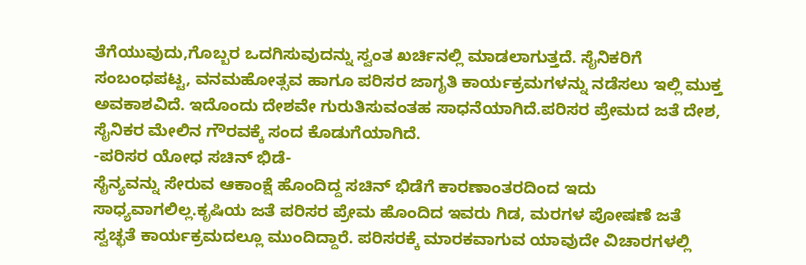ತೆಗೆಯುವುದು,ಗೊಬ್ಬರ ಒದಗಿಸುವುದನ್ನು ಸ್ವಂತ ಖರ್ಚಿನಲ್ಲಿ ಮಾಡಲಾಗುತ್ತದೆ. ಸೈನಿಕರಿಗೆ ಸಂಬಂಧಪಟ್ಟ, ವನಮಹೋತ್ಸವ ಹಾಗೂ ಪರಿಸರ ಜಾಗೃತಿ ಕಾರ್ಯಕ್ರಮಗಳನ್ನು ನಡೆಸಲು ಇಲ್ಲಿ ಮುಕ್ತ ಅವಕಾಶವಿದೆ. ಇದೊಂದು ದೇಶವೇ ಗುರುತಿಸುವಂತಹ ಸಾಧನೆಯಾಗಿದೆ.ಪರಿಸರ ಪ್ರೇಮದ ಜತೆ ದೇಶ, ಸೈನಿಕರ ಮೇಲಿನ ಗೌರವಕ್ಕೆ ಸಂದ ಕೊಡುಗೆಯಾಗಿದೆ.
-ಪರಿಸರ ಯೋಧ ಸಚಿನ್ ಭಿಡೆ-
ಸೈನ್ಯವನ್ನು ಸೇರುವ ಆಕಾಂಕ್ಷೆ ಹೊಂದಿದ್ದ ಸಚಿನ್ ಭಿಡೆಗೆ ಕಾರಣಾಂತರದಿಂದ ಇದು ಸಾಧ್ಯವಾಗಲಿಲ್ಲ.ಕೃಷಿಯ ಜತೆ ಪರಿಸರ ಪ್ರೇಮ ಹೊಂದಿದ ಇವರು ಗಿಡ, ಮರಗಳ ಪೋಷಣೆ ಜತೆ ಸ್ವಚ್ಛತೆ ಕಾರ್ಯಕ್ರಮದಲ್ಲೂ ಮುಂದಿದ್ದಾರೆ. ಪರಿಸರಕ್ಕೆ ಮಾರಕವಾಗುವ ಯಾವುದೇ ವಿಚಾರಗಳಲ್ಲಿ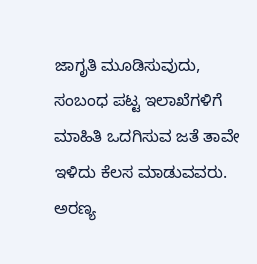ಜಾಗೃತಿ ಮೂಡಿಸುವುದು, ಸಂಬಂಧ ಪಟ್ಟ ಇಲಾಖೆಗಳಿಗೆ ಮಾಹಿತಿ ಒದಗಿಸುವ ಜತೆ ತಾವೇ ಇಳಿದು ಕೆಲಸ ಮಾಡುವವರು.
ಅರಣ್ಯ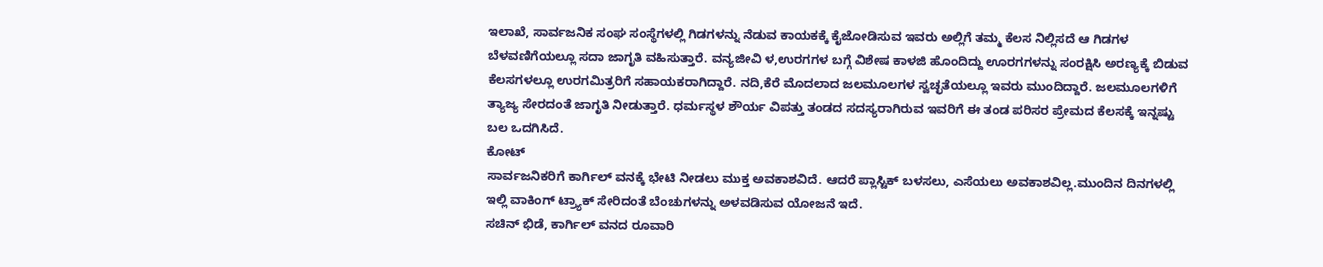ಇಲಾಖೆ, ಸಾರ್ವಜನಿಕ ಸಂಘ ಸಂಸ್ಥೆಗಳಲ್ಲಿ ಗಿಡಗಳನ್ನು ನೆಡುವ ಕಾಯಕಕ್ಕೆ ಕೈಜೋಡಿಸುವ ಇವರು ಅಲ್ಲಿಗೆ ತಮ್ಮ ಕೆಲಸ ನಿಲ್ಲಿಸದೆ ಆ ಗಿಡಗಳ ಬೆಳವಣಿಗೆಯಲ್ಲೂ ಸದಾ ಜಾಗೃತಿ ವಹಿಸುತ್ತಾರೆ. ವನ್ಯಜೀವಿ ಳ,ಉರಗಗಳ ಬಗ್ಗೆ ವಿಶೇಷ ಕಾಳಜಿ ಹೊಂದಿದ್ದು ಊರಗಗಳನ್ನು ಸಂರಕ್ಷಿಸಿ ಅರಣ್ಯಕ್ಕೆ ಬಿಡುವ ಕೆಲಸಗಳಲ್ಲೂ ಉರಗಮಿತ್ರರಿಗೆ ಸಹಾಯಕರಾಗಿದ್ದಾರೆ. ನದಿ,ಕೆರೆ ಮೊದಲಾದ ಜಲಮೂಲಗಳ ಸ್ವಚ್ಛತೆಯಲ್ಲೂ ಇವರು ಮುಂದಿದ್ದಾರೆ. ಜಲಮೂಲಗಳಿಗೆ ತ್ಯಾಜ್ಯ ಸೇರದಂತೆ ಜಾಗೃತಿ ನೀಡುತ್ತಾರೆ. ಧರ್ಮಸ್ಥಳ ಶೌರ್ಯ ವಿಪತ್ತು ತಂಡದ ಸದಸ್ಯರಾಗಿರುವ ಇವರಿಗೆ ಈ ತಂಡ ಪರಿಸರ ಪ್ರೇಮದ ಕೆಲಸಕ್ಕೆ ಇನ್ನಷ್ಟು ಬಲ ಒದಗಿಸಿದೆ.
ಕೋಟ್
ಸಾರ್ವಜನಿಕರಿಗೆ ಕಾರ್ಗಿಲ್ ವನಕ್ಕೆ ಭೇಟಿ ನೀಡಲು ಮುಕ್ತ ಅವಕಾಶವಿದೆ. ಆದರೆ ಪ್ಲಾಸ್ಟಿಕ್ ಬಳಸಲು, ಎಸೆಯಲು ಅವಕಾಶವಿಲ್ಲ.ಮುಂದಿನ ದಿನಗಳಲ್ಲಿ ಇಲ್ಲಿ ವಾಕಿಂಗ್ ಟ್ರ್ಯಾಕ್ ಸೇರಿದಂತೆ ಬೆಂಚುಗಳನ್ನು ಅಳವಡಿಸುವ ಯೋಜನೆ ಇದೆ.
ಸಚಿನ್ ಭಿಡೆ, ಕಾರ್ಗಿಲ್ ವನದ ರೂವಾರಿ